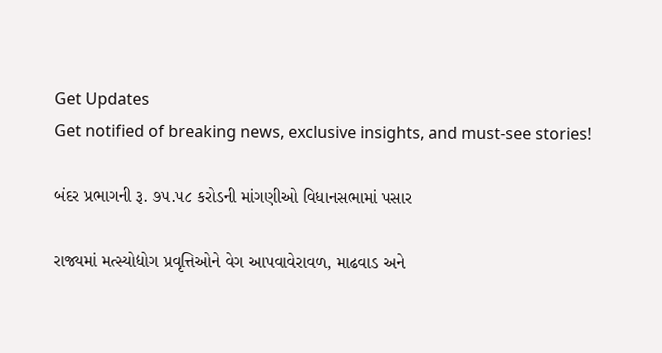Get Updates
Get notified of breaking news, exclusive insights, and must-see stories!

બંદર પ્રભાગની રૂ. ૭૫.૫૮ કરોડની માંગણીઓ વિધાનસભામાં પસાર

રાજ્યમાં મત્સ્યોદ્યોગ પ્રવૃત્તિઓને વેગ આપવાવેરાવળ, માઢવાડ અને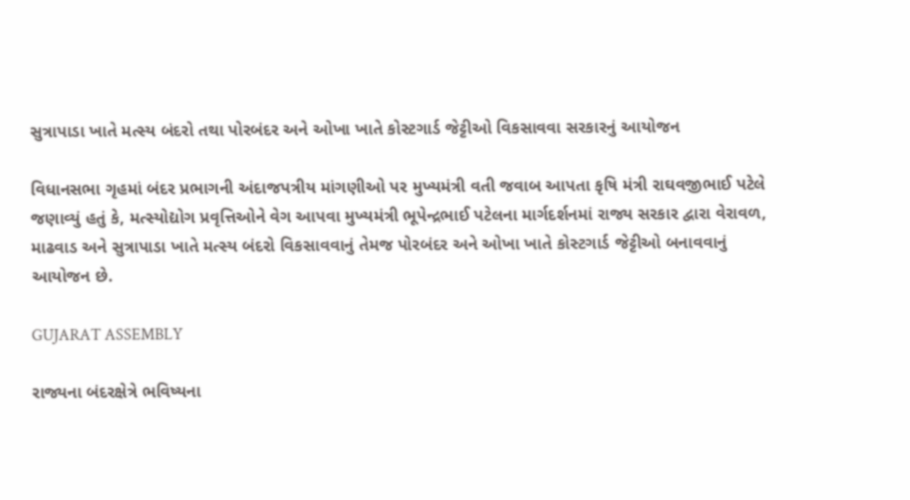સુત્રાપાડા ખાતે મત્સ્ય બંદરો તથા પોરબંદર અને ઓખા ખાતે કોસ્ટગાર્ડ જેટ્ટીઓ વિકસાવવા સરકારનું આયોજન

વિધાનસભા ગૃહમાં બંદર પ્રભાગની અંદાજપત્રીય માંગણીઓ પર મુખ્યમંત્રી વતી જવાબ આપતા કૃષિ મંત્રી રાઘવજીભાઈ પટેલે જણાવ્યું હતું કે, મત્સ્યોદ્યોગ પ્રવૃત્તિઓને વેગ આપવા મુખ્યમંત્રી ભૂપેન્દ્રભાઈ પટેલના માર્ગદર્શનમાં રાજ્ય સરકાર દ્વારા વેરાવળ, માઢવાડ અને સુત્રાપાડા ખાતે મત્સ્ય બંદરો વિકસાવવાનું તેમજ પોરબંદર અને ઓખા ખાતે કોસ્ટગાર્ડ જેટ્ટીઓ બનાવવાનું આયોજન છે.

GUJARAT ASSEMBLY

રાજ્યના બંદરક્ષેત્રે ભવિષ્યના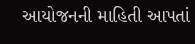આયોજનની માહિતી આપતાં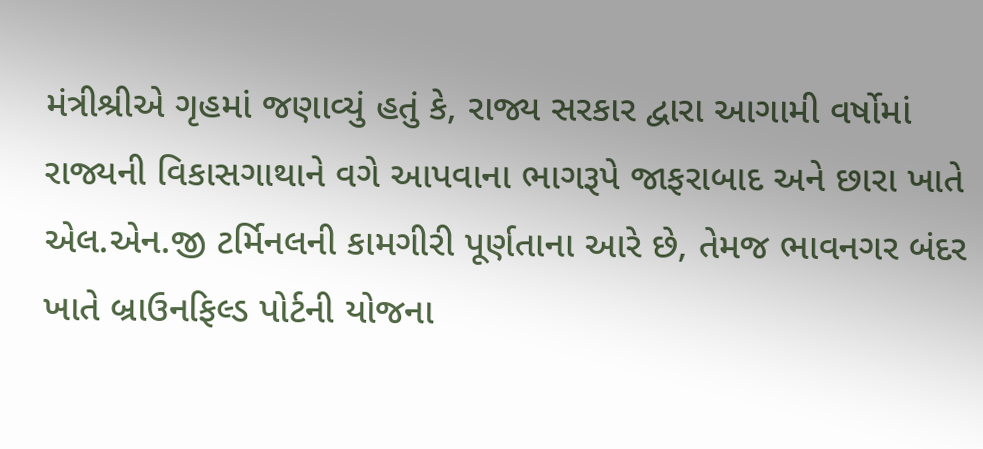મંત્રીશ્રીએ ગૃહમાં જણાવ્યું હતું કે, રાજ્ય સરકાર દ્વારા આગામી વર્ષોમાં રાજ્યની વિકાસગાથાને વગે આપવાના ભાગરૂપે જાફરાબાદ અને છારા ખાતે એલ.એન.જી ટર્મિનલની કામગીરી પૂર્ણતાના આરે છે, તેમજ ભાવનગર બંદર ખાતે બ્રાઉનફિલ્ડ પોર્ટની યોજના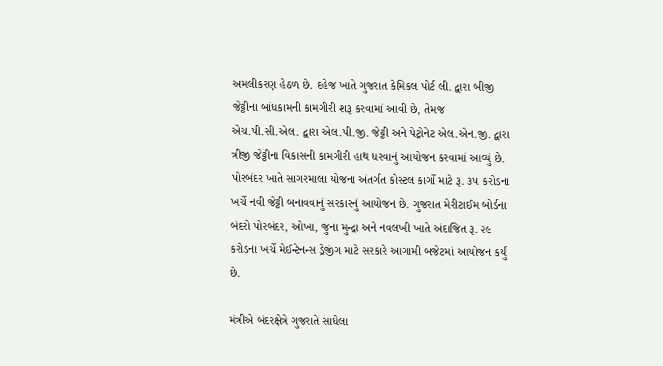અમલીકરણ હેઠળ છે. દહેજ ખાતે ગુજરાત કેમિકલ પોર્ટ લી. દ્વારા બીજી જેટ્ટીના બાંધકામની કામગીરી શરૂ કરવામાં આવી છે, તેમજ એચ.પી.સી.એલ. દ્વારા એલ.પી.જી. જેટ્ટી અને પેટ્રોનેટ એલ.એન.જી. દ્વારા ત્રીજી જેટ્ટીના વિકાસની કામગીરી હાથ ધરવાનું આયોજન કરવામાં આવ્યું છે. પોરબંદર ખાતે સાગરમાલા યોજના અંતર્ગત કોસ્ટલ કાર્ગો માટે રૂ. ૩૫ કરોડના ખર્ચે નવી જેટ્ટી બનાવવાનું સરકારનું આયોજન છે. ગુજરાત મેરીટાઈમ બોર્ડના બંદરો પોરબંદર, ઓખા, જુના મુન્દ્રા અને નવલખી ખાતે અંદાજિત રૂ. ૨૯ કરોડના ખર્ચે મેઈન્ટેનન્સ ડ્રેજીંગ માટે સરકારે આગામી બજેટમાં આયોજન કર્યું છે.

મંત્રીએ બંદરક્ષેત્રે ગુજરાતે સાધેલા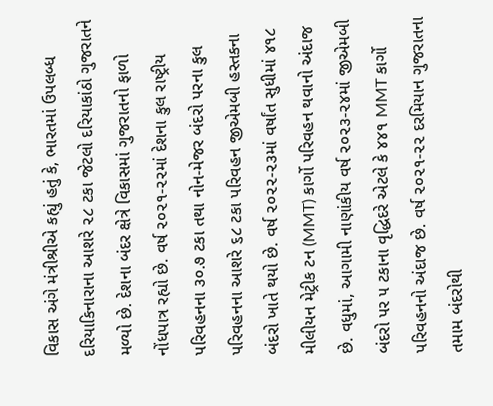વિકાસ અંગે મંત્રીશ્રીએ કહ્યું હતું કે, ભારતમાં ઉપલબ્ધ દરિયાકિનારાના આશરે ૨૮ ટકા જેટલો દરિયાકાંઠો ગુજરાતને મળ્યો છે. દેશના બંદર ક્ષેત્રે વિકાસમાં ગુજરાતનો ફાળો નોંધપાત્ર રહ્યો છે. વર્ષ ૨૦૨૧-૨૨માં દેશના કુલ રાષ્ટ્રીય પરિવહનના ૩૦.૭ ટકા તથા નોન-મેજર બંદરો પરના કુલ પરિવહનના આશરે ૬૮ ટકા પરિવહન જીએમબી હસ્તકના બંદરો ખાતે થયો છે. વર્ષ ૨૦૨૨-૨૩માં વર્ષાંત સુધીમાં ૪૧૮ મીલીયન મેટ્રીક ટન (MMT) કાર્ગો પરિવહન થવાનો અંદાજ છે. વધુમાં, આગામી નાણાંકીય વર્ષ ૨૦૨૩-૨૪માં જીએમબી બંદરો પર ૫ ટકાના વૃદ્ધિદરે એટલે કે ૪૪૧ MMT કાર્ગો પરિવહનનો અંદાજ છે. વર્ષ ૨૦૨૧-૨૨ દરમિયાન ગુજરાતના તમામ બંદરોથી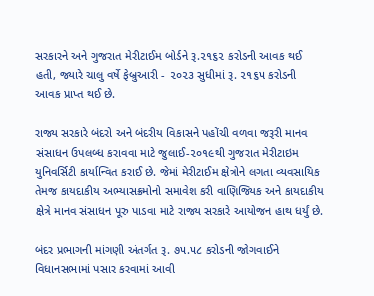સરકારને અને ગુજરાત મેરીટાઈમ બોર્ડને રૂ.૨૧૬૨ કરોડની આવક થઈ હતી, જ્યારે ચાલુ વર્ષે ફેબ્રુઆરી - ૨૦૨૩ સુધીમાં રૂ. ૨૧૬૫ કરોડની આવક પ્રાપ્ત થઈ છે.

રાજ્ય સરકારે બંદરો અને બંદરીય વિકાસને પહોંચી વળવા જરૂરી માનવ સંસાધન ઉપલબ્ધ કરાવવા માટે જુલાઈ-૨૦૧૯થી ગુજરાત મેરીટાઇમ યુનિવર્સિટી કાર્યાન્વિત કરાઈ છે. જેમાં મેરીટાઈમ ક્ષેત્રોને લગતા વ્યવસાયિક તેમજ કાયદાકીય અભ્યાસક્રમોનો સમાવેશ કરી વાણિજ્યિક અને કાયદાકીય ક્ષેત્રે માનવ સંસાધન પૂરુ પાડવા માટે રાજ્ય સરકારે આયોજન હાથ ધર્યું છે.

બંદર પ્રભાગની માંગણી અંતર્ગત રૂ. ૭૫.૫૮ કરોડની જોગવાઈને વિધાનસભામાં પસાર કરવામાં આવી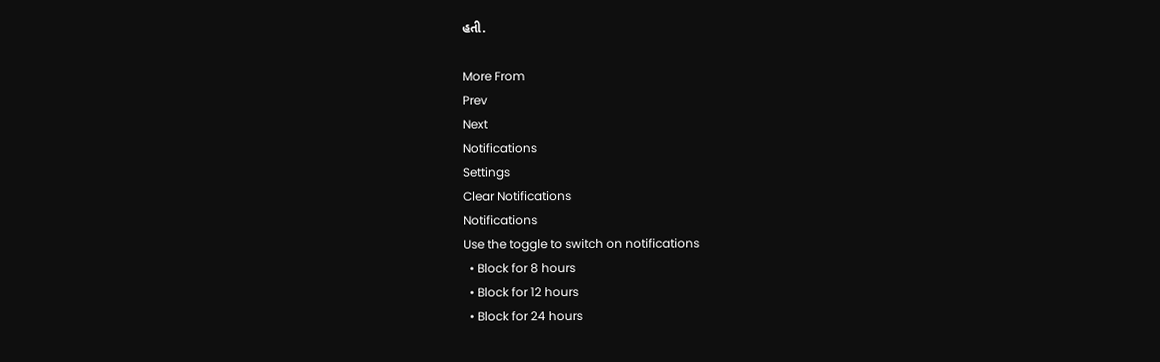હતી.

More From
Prev
Next
Notifications
Settings
Clear Notifications
Notifications
Use the toggle to switch on notifications
  • Block for 8 hours
  • Block for 12 hours
  • Block for 24 hours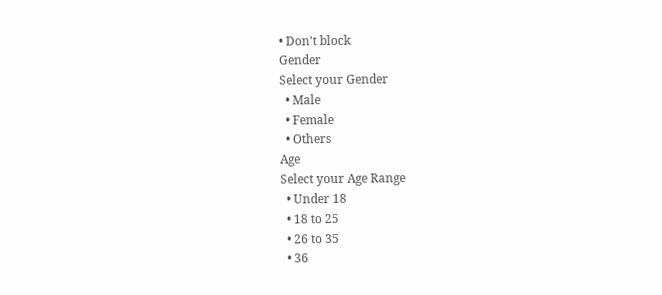• Don't block
Gender
Select your Gender
  • Male
  • Female
  • Others
Age
Select your Age Range
  • Under 18
  • 18 to 25
  • 26 to 35
  • 36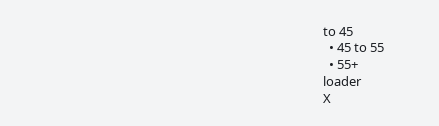to 45
  • 45 to 55
  • 55+
loader
X